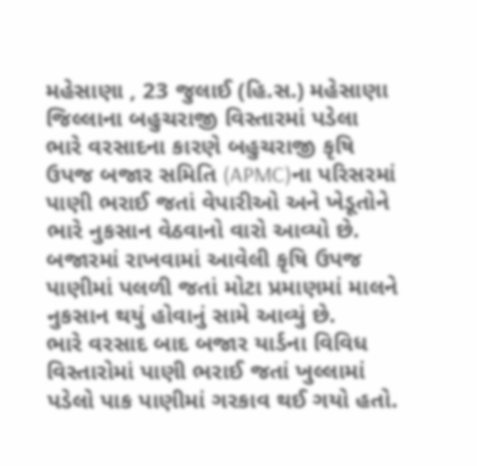મહેસાણા , 23 જુલાઈ (હિ.સ.) મહેસાણા જિલ્લાના બહુચરાજી વિસ્તારમાં પડેલા ભારે વરસાદના કારણે બહુચરાજી કૃષિ ઉપજ બજાર સમિતિ (APMC)ના પરિસરમાં પાણી ભરાઈ જતાં વેપારીઓ અને ખેડૂતોને ભારે નુકસાન વેઠવાનો વારો આવ્યો છે. બજારમાં રાખવામાં આવેલી કૃષિ ઉપજ પાણીમાં પલળી જતાં મોટા પ્રમાણમાં માલને નુકસાન થયું હોવાનું સામે આવ્યું છે.
ભારે વરસાદ બાદ બજાર યાર્ડના વિવિધ વિસ્તારોમાં પાણી ભરાઈ જતાં ખુલ્લામાં પડેલો પાક પાણીમાં ગરકાવ થઈ ગયો હતો.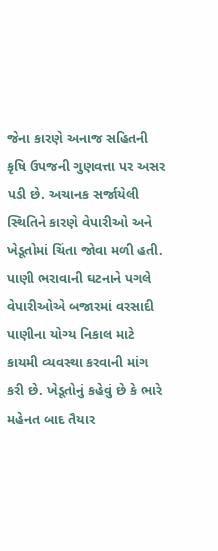જેના કારણે અનાજ સહિતની કૃષિ ઉપજની ગુણવત્તા પર અસર પડી છે. અચાનક સર્જાયેલી સ્થિતિને કારણે વેપારીઓ અને ખેડૂતોમાં ચિંતા જોવા મળી હતી.
પાણી ભરાવાની ઘટનાને પગલે વેપારીઓએ બજારમાં વરસાદી પાણીના યોગ્ય નિકાલ માટે કાયમી વ્યવસ્થા કરવાની માંગ કરી છે. ખેડૂતોનું કહેવું છે કે ભારે મહેનત બાદ તૈયાર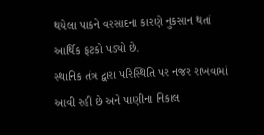થયેલા પાકને વરસાદના કારણે નુકસાન થતાં આર્થિક ફટકો પડ્યો છે.
સ્થાનિક તંત્ર દ્વારા પરિસ્થિતિ પર નજર રાખવામાં આવી રહી છે અને પાણીના નિકાલ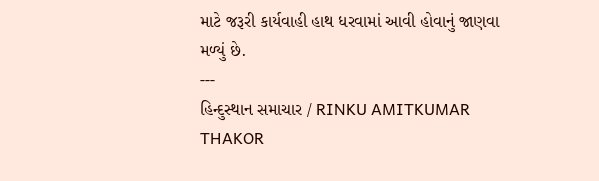માટે જરૂરી કાર્યવાહી હાથ ધરવામાં આવી હોવાનું જાણવા મળ્યું છે.
---
હિન્દુસ્થાન સમાચાર / RINKU AMITKUMAR THAKOR